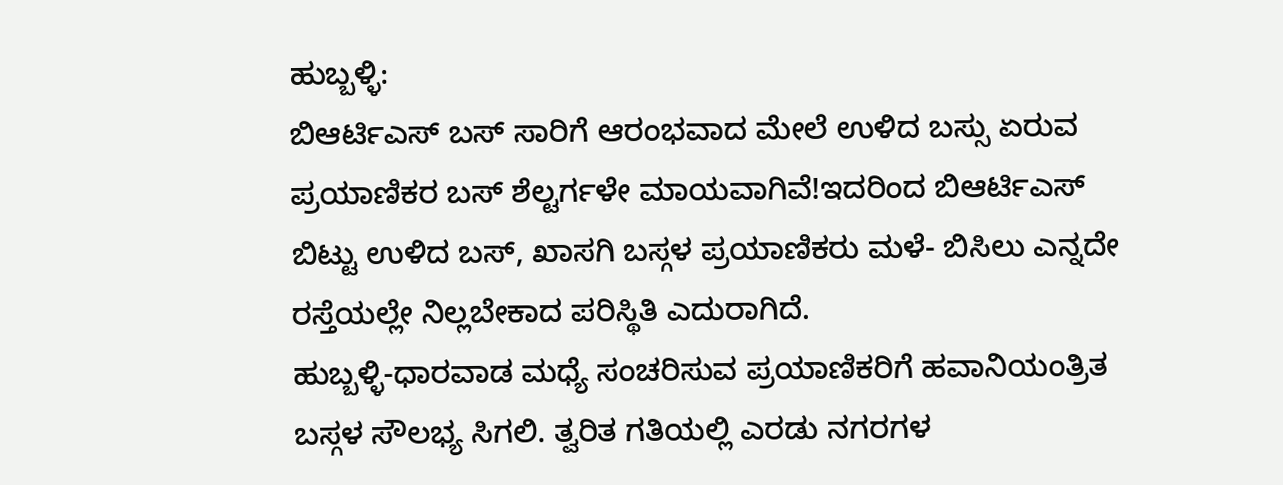ಹುಬ್ಬಳ್ಳಿ:
ಬಿಆರ್ಟಿಎಸ್ ಬಸ್ ಸಾರಿಗೆ ಆರಂಭವಾದ ಮೇಲೆ ಉಳಿದ ಬಸ್ಸು ಏರುವ ಪ್ರಯಾಣಿಕರ ಬಸ್ ಶೆಲ್ಟರ್ಗಳೇ ಮಾಯವಾಗಿವೆ!ಇದರಿಂದ ಬಿಆರ್ಟಿಎಸ್ ಬಿಟ್ಟು ಉಳಿದ ಬಸ್, ಖಾಸಗಿ ಬಸ್ಗಳ ಪ್ರಯಾಣಿಕರು ಮಳೆ- ಬಿಸಿಲು ಎನ್ನದೇ ರಸ್ತೆಯಲ್ಲೇ ನಿಲ್ಲಬೇಕಾದ ಪರಿಸ್ಥಿತಿ ಎದುರಾಗಿದೆ.
ಹುಬ್ಬಳ್ಳಿ-ಧಾರವಾಡ ಮಧ್ಯೆ ಸಂಚರಿಸುವ ಪ್ರಯಾಣಿಕರಿಗೆ ಹವಾನಿಯಂತ್ರಿತ ಬಸ್ಗಳ ಸೌಲಭ್ಯ ಸಿಗಲಿ. ತ್ವರಿತ ಗತಿಯಲ್ಲಿ ಎರಡು ನಗರಗಳ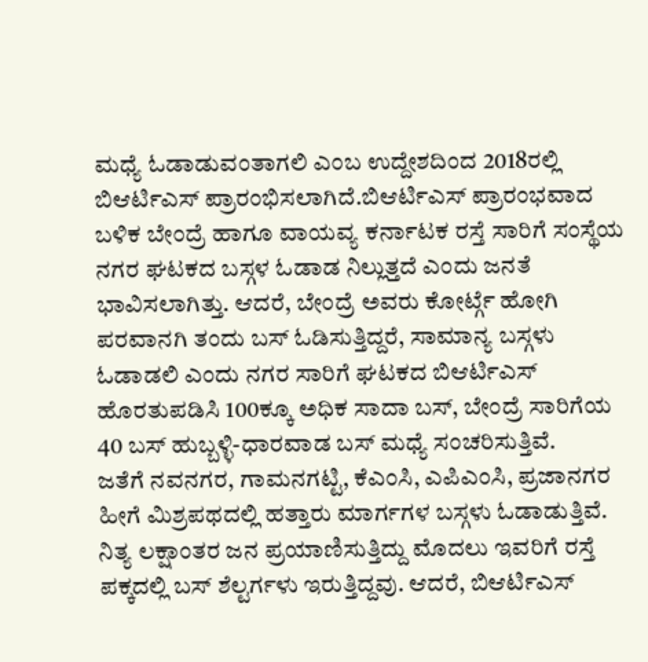ಮಧ್ಯೆ ಓಡಾಡುವಂತಾಗಲಿ ಎಂಬ ಉದ್ದೇಶದಿಂದ 2018ರಲ್ಲಿ ಬಿಆರ್ಟಿಎಸ್ ಪ್ರಾರಂಭಿಸಲಾಗಿದೆ.ಬಿಆರ್ಟಿಎಸ್ ಪ್ರಾರಂಭವಾದ ಬಳಿಕ ಬೇಂದ್ರೆ ಹಾಗೂ ವಾಯವ್ಯ ಕರ್ನಾಟಕ ರಸ್ತೆ ಸಾರಿಗೆ ಸಂಸ್ಥೆಯ ನಗರ ಘಟಕದ ಬಸ್ಗಳ ಓಡಾಡ ನಿಲ್ಲುತ್ತದೆ ಎಂದು ಜನತೆ ಭಾವಿಸಲಾಗಿತ್ತು. ಆದರೆ, ಬೇಂದ್ರೆ ಅವರು ಕೋರ್ಟ್ಗೆ ಹೋಗಿ ಪರವಾನಗಿ ತಂದು ಬಸ್ ಓಡಿಸುತ್ತಿದ್ದರೆ, ಸಾಮಾನ್ಯ ಬಸ್ಗಳು ಓಡಾಡಲಿ ಎಂದು ನಗರ ಸಾರಿಗೆ ಘಟಕದ ಬಿಆರ್ಟಿಎಸ್ ಹೊರತುಪಡಿಸಿ 100ಕ್ಕೂ ಅಧಿಕ ಸಾದಾ ಬಸ್, ಬೇಂದ್ರೆ ಸಾರಿಗೆಯ 40 ಬಸ್ ಹುಬ್ಬಳ್ಳಿ-ಧಾರವಾಡ ಬಸ್ ಮಧ್ಯೆ ಸಂಚರಿಸುತ್ತಿವೆ.
ಜತೆಗೆ ನವನಗರ, ಗಾಮನಗಟ್ಟಿ, ಕೆಎಂಸಿ, ಎಪಿಎಂಸಿ, ಪ್ರಜಾನಗರ ಹೀಗೆ ಮಿಶ್ರಪಥದಲ್ಲಿ ಹತ್ತಾರು ಮಾರ್ಗಗಳ ಬಸ್ಗಳು ಓಡಾಡುತ್ತಿವೆ. ನಿತ್ಯ ಲಕ್ಷಾಂತರ ಜನ ಪ್ರಯಾಣಿಸುತ್ತಿದ್ದು ಮೊದಲು ಇವರಿಗೆ ರಸ್ತೆ ಪಕ್ಕದಲ್ಲಿ ಬಸ್ ಶೆಲ್ಟರ್ಗಳು ಇರುತ್ತಿದ್ದವು. ಆದರೆ, ಬಿಆರ್ಟಿಎಸ್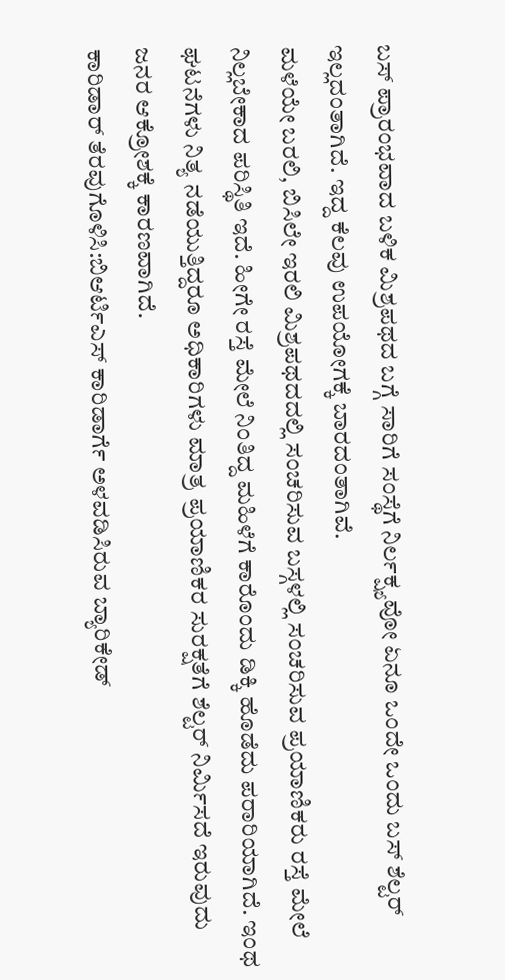ಬಸ್ ಪ್ರಾರಂಭವಾದ ಬಳಿಕ ಮಿಶ್ರಪಥದ ಬಗ್ಗೆ ಸಾರಿಗೆ ಸಂಸ್ಥೆಗೆ ನಿರ್ಲಕ್ಷ್ಯವೋ ಏನೂ ಒಂದೇ ಒಂದು ಬಸ್ ಶೆಲ್ಟರ್ ಇಲ್ಲದಂತಾಗಿದೆ. ಇದ್ದ ಕೆಲವು ಉಪಯೋಗಕ್ಕೆ ಬಾರದಂತಾಗಿವೆ.
ಮಳೆಯೇ ಬರಲಿ, ಬಿಸಿಲೇ ಇರಲಿ ಮಿಶ್ರಪಥದದಲ್ಲಿ ಸಂಚರಿಸುವ ಬಸ್ಗಳಲ್ಲಿ ಸಂಚರಿಸುವ ಪ್ರಯಾಣಿಕರು ರಸ್ತೆ ಮೇಲೆ ನಿಲ್ಲಬೇಕಾದ ಪರಿಸ್ಥಿತಿ ಇದೆ. ಹೀಗೇ ರಸ್ತೆ ಮೇಲೆ ನಿಂತಿದ್ದ ಮಹಿಳೆಗೆ ಕಾರೊಂದು ಡಿಕ್ಕಿ ಹೊಡೆದು ಪರಾರಿಯಾಗಿದೆ. ಇಂಥ ಘಟನೆಗಳು ನಿತ್ಯ ನಡೆಯುತ್ತಿದ್ದರೂ ಅಧಿಕಾರಿಗಳು ಮಾತ್ರ ಪ್ರಯಾಣಿಕರ ಸುರಕ್ಷತೆಗೆ ಶೆಲ್ಟರ್ ನಿರ್ಮಿಸದೆ ಇರುವುದು ಜನರ ಆಕ್ರೋಶಕ್ಕೆ ಕಾರಣವಾಗಿದೆ.
ಕಾರಿಡಾರ್ ತೆರವುಗೊಳಿಸಿ:ಬಿಆರ್ಟಿಎಸ್ ಕಾರಿಡಾರ್ಗೆ ಅಳವಡಿಸಿರುವ ಬ್ಯಾರಿಕೇಡ್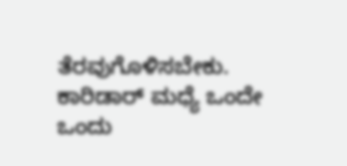ತೆರವುಗೊಳಿಸಬೇಕು. ಕಾರಿಡಾರ್ ಮಧ್ಯೆ ಒಂದೇ ಒಂದು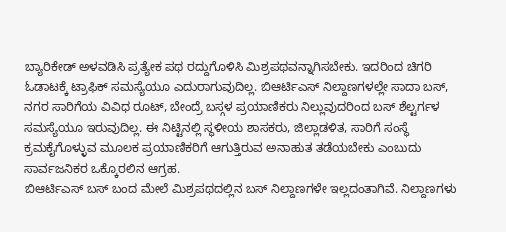ಬ್ಯಾರಿಕೇಡ್ ಅಳವಡಿಸಿ ಪ್ರತ್ಯೇಕ ಪಥ ರದ್ದುಗೊಳಿಸಿ ಮಿಶ್ರಪಥವನ್ನಾಗಿಸಬೇಕು. ಇದರಿಂದ ಚಿಗರಿ ಓಡಾಟಕ್ಕೆ ಟ್ರಾಫಿಕ್ ಸಮಸ್ಯೆಯೂ ಎದುರಾಗುವುದಿಲ್ಲ. ಬಿಆರ್ಟಿಎಸ್ ನಿಲ್ದಾಣಗಳಲ್ಲೇ ಸಾದಾ ಬಸ್, ನಗರ ಸಾರಿಗೆಯ ವಿವಿಧ ರೂಟ್, ಬೇಂದ್ರೆ ಬಸ್ಗಳ ಪ್ರಯಾಣಿಕರು ನಿಲ್ಲುವುದರಿಂದ ಬಸ್ ಶೆಲ್ಟರ್ಗಳ ಸಮಸ್ಯೆಯೂ ಇರುವುದಿಲ್ಲ. ಈ ನಿಟ್ಟಿನಲ್ಲಿ ಸ್ಥಳೀಯ ಶಾಸಕರು, ಜಿಲ್ಲಾಡಳಿತ, ಸಾರಿಗೆ ಸಂಸ್ಥೆ ಕ್ರಮಕೈಗೊಳ್ಳುವ ಮೂಲಕ ಪ್ರಯಾಣಿಕರಿಗೆ ಆಗುತ್ತಿರುವ ಅನಾಹುತ ತಡೆಯಬೇಕು ಎಂಬುದು ಸಾರ್ವಜನಿಕರ ಒಕ್ಕೊರಲಿನ ಆಗ್ರಹ.
ಬಿಆರ್ಟಿಎಸ್ ಬಸ್ ಬಂದ ಮೇಲೆ ಮಿಶ್ರಪಥದಲ್ಲಿನ ಬಸ್ ನಿಲ್ದಾಣಗಳೇ ಇಲ್ಲದಂತಾಗಿವೆ. ನಿಲ್ದಾಣಗಳು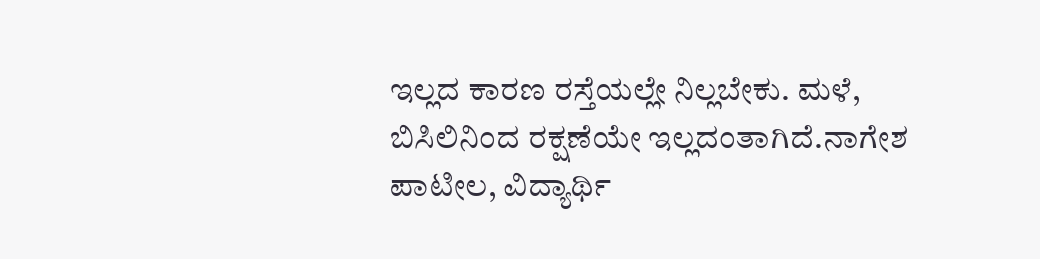ಇಲ್ಲದ ಕಾರಣ ರಸ್ತೆಯಲ್ಲೇ ನಿಲ್ಲಬೇಕು. ಮಳೆ, ಬಿಸಿಲಿನಿಂದ ರಕ್ಷಣೆಯೇ ಇಲ್ಲದಂತಾಗಿದೆ.ನಾಗೇಶ ಪಾಟೀಲ, ವಿದ್ಯಾರ್ಥಿ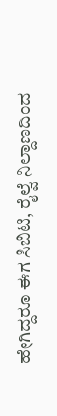ಹೇಗಿದ್ದರೂ ಈಗ ಸಿಬಿಟಿ, ರೈಲ್ವೆ ನಿಲ್ದಾಣದಿಂದ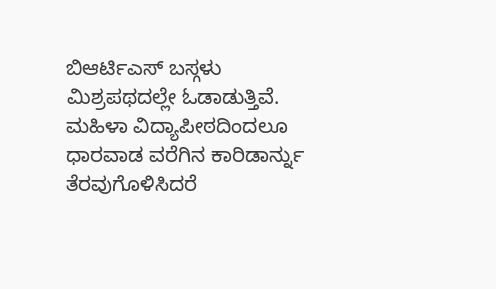ಬಿಆರ್ಟಿಎಸ್ ಬಸ್ಗಳು ಮಿಶ್ರಪಥದಲ್ಲೇ ಓಡಾಡುತ್ತಿವೆ. ಮಹಿಳಾ ವಿದ್ಯಾಪೀಠದಿಂದಲೂ ಧಾರವಾಡ ವರೆಗಿನ ಕಾರಿಡಾರ್ನ್ನು ತೆರವುಗೊಳಿಸಿದರೆ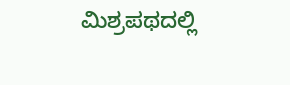ಮಿಶ್ರಪಥದಲ್ಲಿ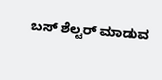ಬಸ್ ಶೆಲ್ಟರ್ ಮಾಡುವ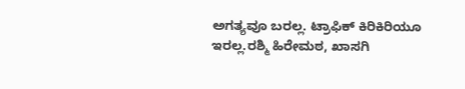ಅಗತ್ಯವೂ ಬರಲ್ಲ. ಟ್ರಾಫಿಕ್ ಕಿರಿಕಿರಿಯೂ ಇರಲ್ಲ.ರಶ್ಮಿ ಹಿರೇಮಠ, ಖಾಸಗಿ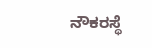ನೌಕರಸ್ಥೆ